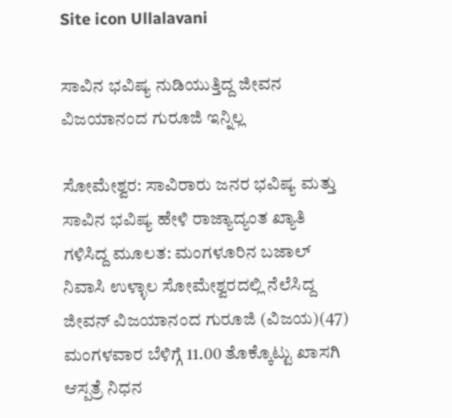Site icon Ullalavani

ಸಾವಿನ ಭವಿಷ್ಯ ನುಡಿಯುತ್ತಿದ್ದ ಜೀವನ ವಿಜಯಾನಂದ ಗುರೂಜಿ ಇನ್ನಿಲ್ಲ

ಸೋಮೇಶ್ವರ: ಸಾವಿರಾರು ಜನರ ಭವಿಷ್ಯ ಮತ್ತು ಸಾವಿನ ಭವಿಷ್ಯ ಹೇಳಿ ರಾಜ್ಯಾದ್ಯಂತ ಖ್ಯಾತಿ ಗಳಿಸಿದ್ದ ಮೂಲತ: ಮಂಗಳೂರಿನ ಬಜಾಲ್ ನಿವಾಸಿ ಉಳ್ಳಾಲ ಸೋಮೇಶ್ವರದಲ್ಲಿ ನೆಲೆಸಿದ್ದ ಜೀವನ್ ವಿಜಯಾನಂದ ಗುರೂಜಿ (ವಿಜಯ)(47) ಮಂಗಳವಾರ ಬೆಳಿಗ್ಗೆ 11.00 ತೊಕ್ಕೊಟ್ಟು ಖಾಸಗಿ ಆಸ್ಪತ್ರೆ ನಿಧನ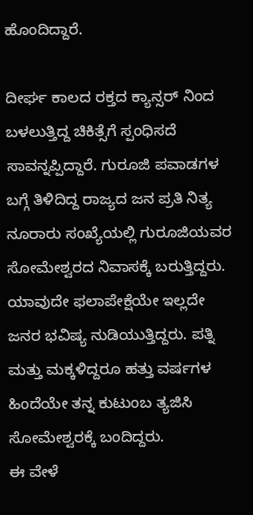ಹೊಂದಿದ್ದಾರೆ.

ದೀರ್ಘ ಕಾಲದ ರಕ್ತದ ಕ್ಯಾನ್ಸರ್ ನಿಂದ ಬಳಲುತ್ತಿದ್ದ ಚಿಕಿತ್ಸೆಗೆ ಸ್ಪಂಧಿಸದೆ ಸಾವನ್ನಪ್ಪಿದ್ದಾರೆ. ಗುರೂಜಿ ಪವಾಡಗಳ ಬಗ್ಗೆ ತಿಳಿದಿದ್ದ ರಾಜ್ಯದ ಜನ ಪ್ರತಿ ನಿತ್ಯ ನೂರಾರು ಸಂಖ್ಯೆಯಲ್ಲಿ ಗುರೂಜಿಯವರ ಸೋಮೇಶ್ವರದ ನಿವಾಸಕ್ಕೆ ಬರುತ್ತಿದ್ದರು. ಯಾವುದೇ ಫಲಾಪೇಕ್ಷೆಯೇ ಇಲ್ಲದೇ ಜನರ ಭವಿಷ್ಯ ನುಡಿಯುತ್ತಿದ್ದರು. ಪತ್ನಿ ಮತ್ತು ಮಕ್ಕಳಿದ್ದರೂ ಹತ್ತು ವರ್ಷಗಳ ಹಿಂದೆಯೇ ತನ್ನ ಕುಟುಂಬ ತ್ಯಜಿಸಿ ಸೋಮೇಶ್ವರಕ್ಕೆ ಬಂದಿದ್ದರು.
ಈ ವೇಳೆ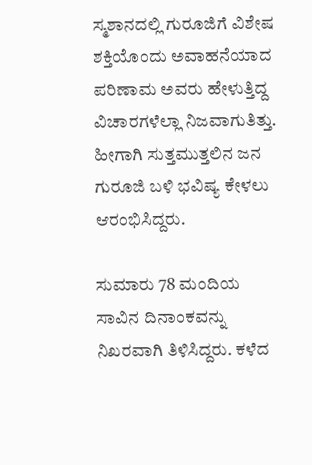ಸ್ಮಶಾನದಲ್ಲಿ ಗುರೂಜಿಗೆ ವಿಶೇಷ ಶಕ್ತಿಯೊಂದು ಅವಾಹನೆಯಾದ ಪರಿಣಾಮ ಅವರು ಹೇಳುತ್ತಿದ್ದ ವಿಚಾರಗಳೆಲ್ಲಾ ನಿಜವಾಗುತಿತ್ತು. ಹೀಗಾಗಿ ಸುತ್ತಮುತ್ತಲಿನ ಜನ ಗುರೂಜಿ ಬಳಿ ಭವಿಷ್ಯ ಕೇಳಲು ಆರಂಭಿಸಿದ್ದರು.

ಸುಮಾರು 78 ಮಂದಿಯ ಸಾವಿನ ದಿನಾಂಕವನ್ನು ನಿಖರವಾಗಿ ತಿಳಿಸಿದ್ದರು. ಕಳೆದ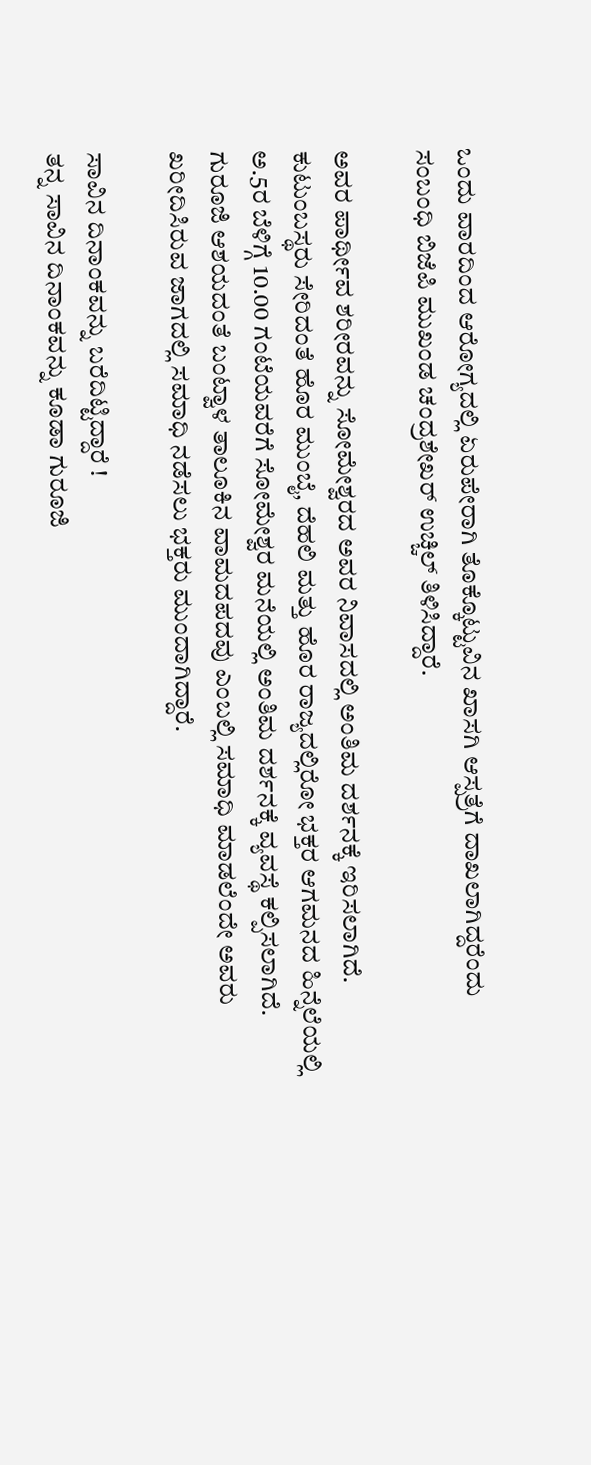ಒಂದು ವಾರದಿಂದ ಆರೋಗ್ಯದಲ್ಲಿ ಏರುಪೇರಾಗಿ ತೊಕ್ಕೊಟ್ಟುವಿನ ಖಾಸಗಿ ಆಸ್ಪತ್ರೆಗೆ ದಾಖಲಾಗಿದ್ದರೆಂದು ಸಂಬಂಧಿ ಬಿಜೆಪಿ ಮುಖಂಡ ಚಂದ್ರಶೇಖರ್ ಉಚ್ಚಿಲ್ ತಿಳಿಸಿದ್ದಾರೆ.

ಅವರ ಪಾರ್ಥೀವ ಶರೀರವನ್ನು ಸೋಮೇಶ್ವರದ ಅವರ ನಿವಾಸದಲ್ಲಿ ಅಂತಿಮ ದರ್ಶನಕ್ಕೆ ಇರಿಸಲಾಗಿದೆ. ಕುಟುಂಬಸ್ಥರು ಸೇರಿದಂತೆ ಹೊರ ಮುಂಬೈ, ದೆಹಲಿ ಮತ್ತು ಹೊರ ರಾಜ್ಯದಲ್ಲಿರೋ ಭಕ್ತರ ಆಗಮನದ ಹಿನ್ನೆಲೆಯಲ್ಲಿ ಅ.5ರ ಬೆಳಿಗ್ಗೆ 10.00 ಗಂಟೆಯವರೆಗೆ ಸೋಮೇಶ್ವರ ಮನೆಯಲ್ಲಿ ಅಂತಿಮ ದರ್ಶನಕ್ಕೆ ವ್ಯವಸ್ಥೆ ಕಲ್ಪಿಸಲಾಗಿದೆ. ಗುರೂಜಿ ಆಶಯದಂತೆ ಬಂಟ್ವಾಳ ತಾಲೂಕಿನ ವಾಮದಪದವು ಎಂಬಲ್ಲಿ ಸಮಾಧಿ ಮಾಡಲೆಂದೇ ಅವರು ಖರೀದಿಸಿರುವ ಜಾಗದಲ್ಲಿ ಸಮಾಧಿ ನಡೆಸಲು ಭಕ್ತರು ಮುಂದಾಗಿದ್ದಾರೆ.

ಸಾವಿನ ದಿನಾಂಕವನ್ನು ಬರೆದಿಟ್ಟಿದ್ದಾರೆ !
ತನ್ನ ಸಾವಿನ ದಿನಾಂಕವನ್ನು ಕೂಡಾ ಗುರೂಜಿ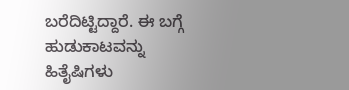ಬರೆದಿಟ್ಟಿದ್ದಾರೆ. ಈ ಬಗ್ಗೆ ಹುಡುಕಾಟವನ್ನು ಹಿತೈಷಿಗಳು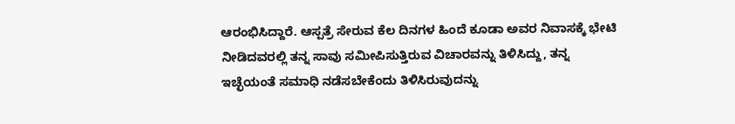ಆರಂಭಿಸಿದ್ದಾರೆ. ಆಸ್ಪತ್ರೆ ಸೇರುವ ಕೆಲ ದಿನಗಳ ಹಿಂದೆ ಕೂಡಾ ಅವರ ನಿವಾಸಕ್ಕೆ ಭೇಟಿ ನೀಡಿದವರಲ್ಲಿ ತನ್ನ ಸಾವು ಸಮೀಪಿಸುತ್ತಿರುವ ವಿಚಾರವನ್ನು ತಿಳಿಸಿದ್ದು, ತನ್ನ ಇಚ್ಛೆಯಂತೆ ಸಮಾಧಿ ನಡೆಸಬೇಕೆಂದು ತಿಳಿಸಿರುವುದನ್ನು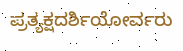ಪ್ರತ್ಯಕ್ಷದರ್ಶಿಯೋರ್ವರು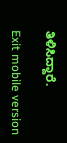ತಿಳಿಸಿದ್ದಾರೆ.

Exit mobile version